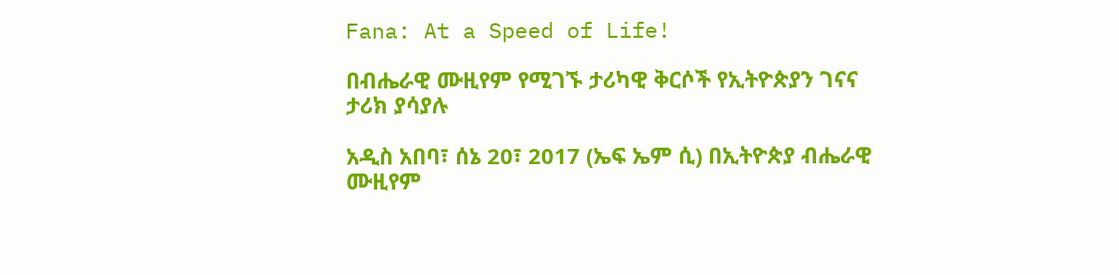Fana: At a Speed of Life!

በብሔራዊ ሙዚየም የሚገኙ ታሪካዊ ቅርሶች የኢትዮጵያን ገናና ታሪክ ያሳያሉ

አዲስ አበባ፣ ሰኔ 20፣ 2017 (ኤፍ ኤም ሲ) በኢትዮጵያ ብሔራዊ ሙዚየም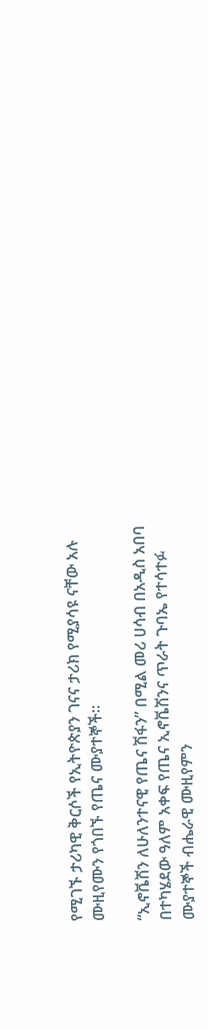የሚገኙ ታሪካዊ ቅርሶች የኢትዮጵያን ገናና ታሪክ የሚያሳዩ ናቸው አሉ ሙዚየሙን የጎበኙ የጤና ሙያተኞች።

“ኢኖቬሽን ለሁለንተናዊ የጤና ሽፋን” በሚል መሪ ሀሳብ በአዲስ አበባ በተካሄደው ዓለም አቀፍ የጤና ኢኖቬሽንና ጥራት ጉባኤ የተሳተፉ ሙያተኞች ብሔራዊ ሙዚየምን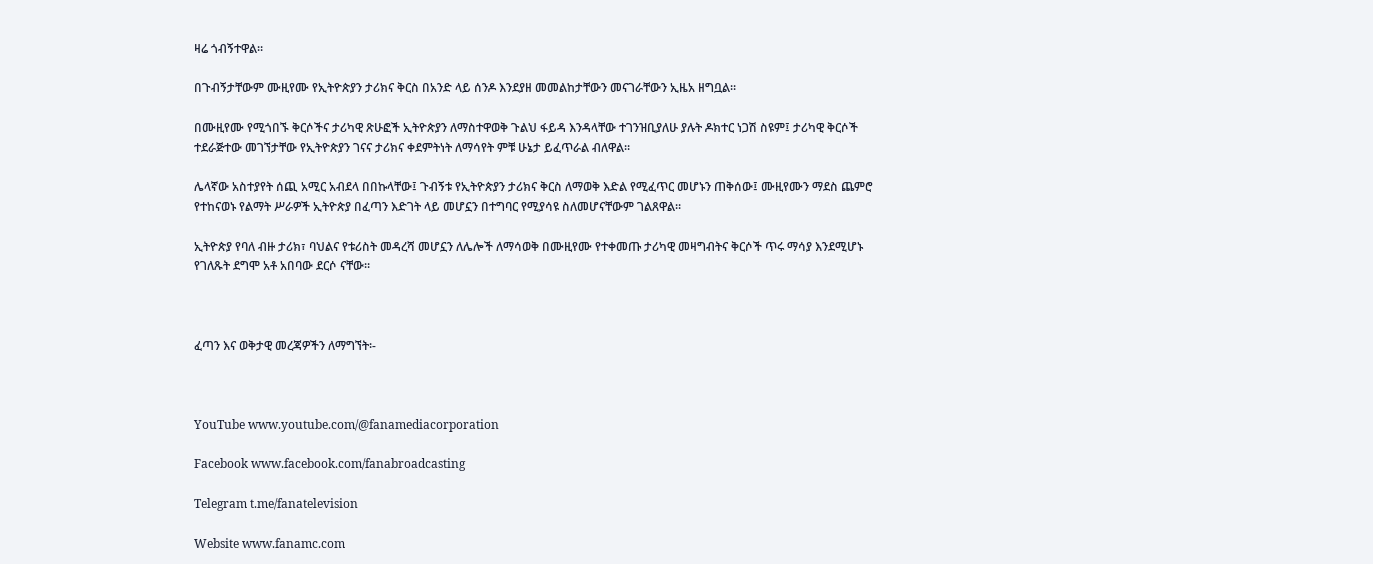ዛሬ ጎብኝተዋል።

በጉብኝታቸውም ሙዚየሙ የኢትዮጵያን ታሪክና ቅርስ በአንድ ላይ ሰንዶ እንደያዘ መመልከታቸውን መናገራቸውን ኢዜአ ዘግቧል።

በሙዚየሙ የሚጎበኙ ቅርሶችና ታሪካዊ ጽሁፎች ኢትዮጵያን ለማስተዋወቅ ጉልህ ፋይዳ እንዳላቸው ተገንዝቢያለሁ ያሉት ዶክተር ነጋሽ ስዩም፤ ታሪካዊ ቅርሶች ተደራጅተው መገኘታቸው የኢትዮጵያን ገናና ታሪክና ቀደምትነት ለማሳየት ምቹ ሁኔታ ይፈጥራል ብለዋል።

ሌላኛው አስተያየት ሰጪ አሚር አብደላ በበኩላቸው፤ ጉብኝቱ የኢትዮጵያን ታሪክና ቅርስ ለማወቅ እድል የሚፈጥር መሆኑን ጠቅሰው፤ ሙዚየሙን ማደስ ጨምሮ የተከናወኑ የልማት ሥራዎች ኢትዮጵያ በፈጣን እድገት ላይ መሆኗን በተግባር የሚያሳዩ ስለመሆናቸውም ገልጸዋል።

ኢትዮጵያ የባለ ብዙ ታሪክ፣ ባህልና የቱሪስት መዳረሻ መሆኗን ለሌሎች ለማሳወቅ በሙዚየሙ የተቀመጡ ታሪካዊ መዛግብትና ቅርሶች ጥሩ ማሳያ እንደሚሆኑ የገለጹት ደግሞ አቶ አበባው ደርሶ ናቸው።



ፈጣን እና ወቅታዊ መረጃዎችን ለማግኘት፡-



YouTube www.youtube.com/@fanamediacorporation

Facebook www.facebook.com/fanabroadcasting

Telegram t.me/fanatelevision

Website www.fanamc.com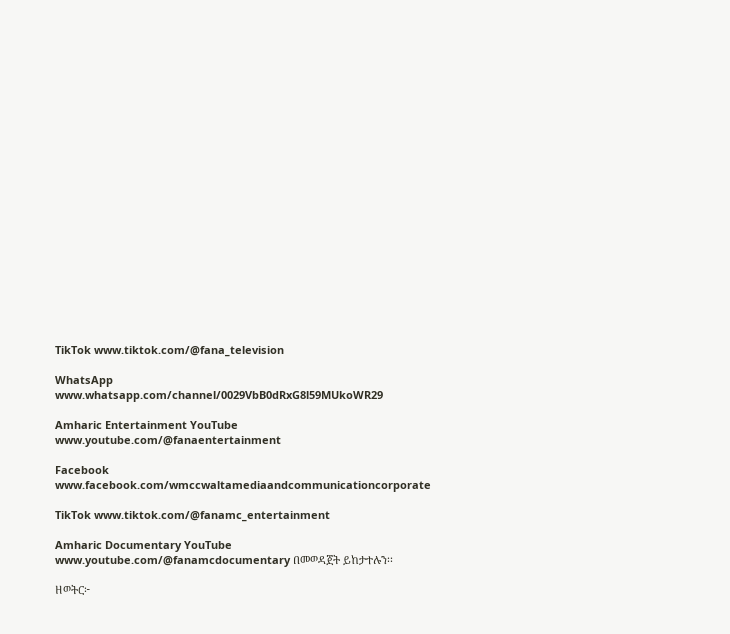TikTok www.tiktok.com/@fana_television

WhatsApp www.whatsapp.com/channel/0029VbB0dRxG8l59MUkoWR29

Amharic Entertainment YouTube www.youtube.com/@fanaentertainment

Facebook www.facebook.com/wmccwaltamediaandcommunicationcorporate

TikTok www.tiktok.com/@fanamc_entertainment

Amharic Documentary YouTube www.youtube.com/@fanamcdocumentary በመወዳጀት ይከታተሉን፡፡

ዘወትር፦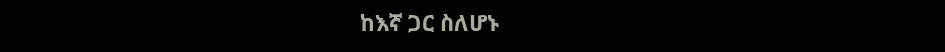ከእኛ ጋር ስለሆኑ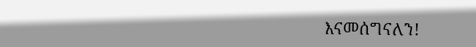እናመሰግናለን!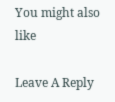You might also like

Leave A Reply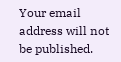Your email address will not be published.